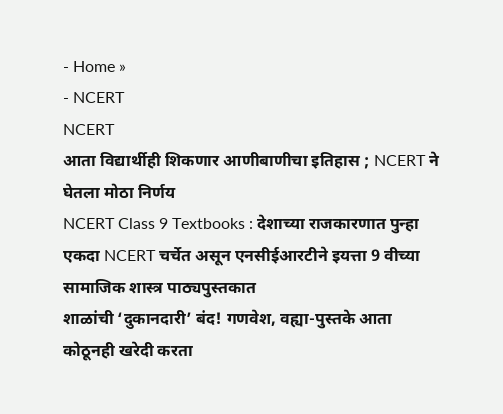- Home »
- NCERT
NCERT
आता विद्यार्थीही शिकणार आणीबाणीचा इतिहास ; NCERT ने घेतला मोठा निर्णय
NCERT Class 9 Textbooks : देशाच्या राजकारणात पुन्हा एकदा NCERT चर्चेत असून एनसीईआरटीने इयत्ता 9 वीच्या सामाजिक शास्त्र पाठ्यपुस्तकात
शाळांची ‘दुकानदारी’ बंद! गणवेश, वह्या-पुस्तके आता कोठूनही खरेदी करता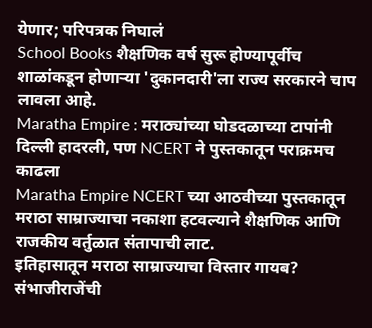येणार; परिपत्रक निघालं
School Books शैक्षणिक वर्ष सुरू होण्यापूर्वीच शाळांकडून होणाऱ्या 'दुकानदारी'ला राज्य सरकारने चाप लावला आहे.
Maratha Empire : मराठ्यांच्या घोडदळाच्या टापांनी दिल्ली हादरली, पण NCERT ने पुस्तकातून पराक्रमच काढला
Maratha Empire NCERT च्या आठवीच्या पुस्तकातून मराठा साम्राज्याचा नकाशा हटवल्याने शैक्षणिक आणि राजकीय वर्तुळात संतापाची लाट.
इतिहासातून मराठा साम्राज्याचा विस्तार गायब? संभाजीराजेंची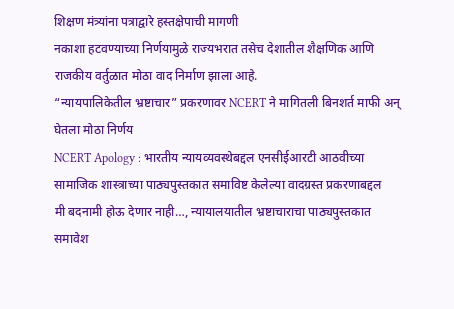शिक्षण मंत्र्यांना पत्राद्वारे हस्तक्षेपाची मागणी
नकाशा हटवण्याच्या निर्णयामुळे राज्यभरात तसेच देशातील शैक्षणिक आणि राजकीय वर्तुळात मोठा वाद निर्माण झाला आहे.
“न्यायपालिकेतील भ्रष्टाचार” प्रकरणावर NCERT ने मागितली बिनशर्त माफी अन् घेतला मोठा निर्णय
NCERT Apology : भारतीय न्यायव्यवस्थेबद्दल एनसीईआरटी आठवीच्या सामाजिक शास्त्राच्या पाठ्यपुस्तकात समाविष्ट केलेल्या वादग्रस्त प्रकरणाबद्दल
मी बदनामी होऊ देणार नाही…, न्यायालयातील भ्रष्टाचाराचा पाठ्यपुस्तकात समावेश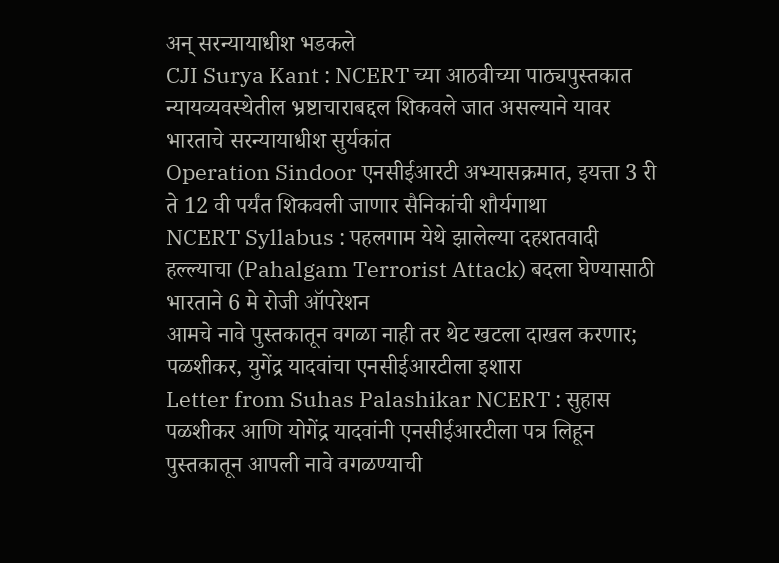अन् सरन्यायाधीश भडकले
CJI Surya Kant : NCERT च्या आठवीच्या पाठ्यपुस्तकात न्यायव्यवस्थेतील भ्रष्टाचाराबद्दल शिकवले जात असल्याने यावर भारताचे सरन्यायाधीश सुर्यकांत
Operation Sindoor एनसीईआरटी अभ्यासक्रमात, इयत्ता 3 री ते 12 वी पर्यंत शिकवली जाणार सैनिकांची शौर्यगाथा
NCERT Syllabus : पहलगाम येथे झालेल्या दहशतवादी हल्ल्याचा (Pahalgam Terrorist Attack) बदला घेण्यासाठी भारताने 6 मे रोजी ऑपरेशन
आमचे नावे पुस्तकातून वगळा नाही तर थेट खटला दाखल करणार; पळशीकर, युगेंद्र यादवांचा एनसीईआरटीला इशारा
Letter from Suhas Palashikar NCERT : सुहास पळशीकर आणि योगेंद्र यादवांनी एनसीईआरटीला पत्र लिहून पुस्तकातून आपली नावे वगळण्याची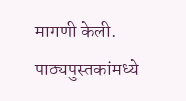मागणी केली.
पाठ्यपुस्तकांमध्ये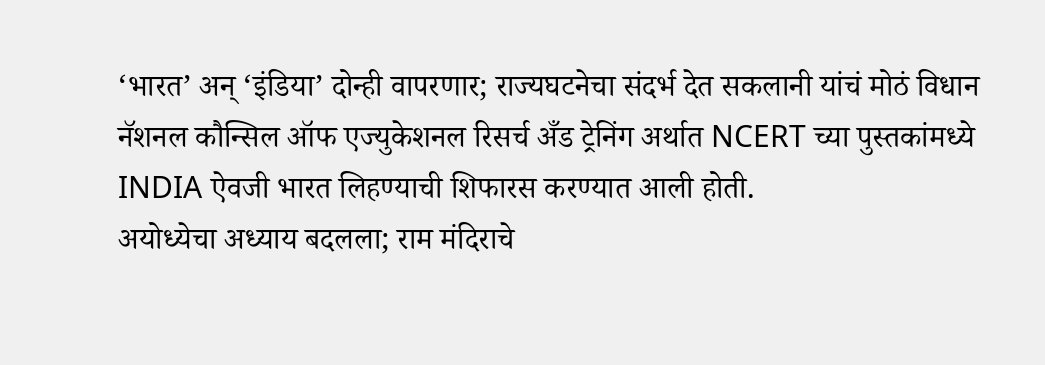‘भारत’ अन् ‘इंडिया’ दोन्ही वापरणार; राज्यघटनेचा संदर्भ देत सकलानी यांचं मोठं विधान
नॅशनल कौन्सिल ऑफ एज्युकेशनल रिसर्च अँड ट्रेनिंग अर्थात NCERT च्या पुस्तकांमध्ये INDIA ऐवजी भारत लिहण्याची शिफारस करण्यात आली होती.
अयोध्येचा अध्याय बदलला; राम मंदिराचे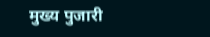मुख्य पुजारी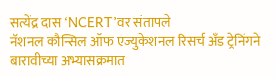सत्येंद्र दास ‘NCERT’वर संतापले
नॅशनल कौन्सिल ऑफ एज्युकेशनल रिसर्च अँड ट्रेनिंगने बारावीच्या अभ्यासक्रमात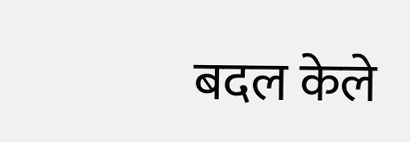बदल केले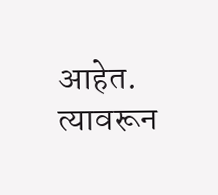आहेत. त्यावरून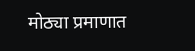मोठ्या प्रमाणात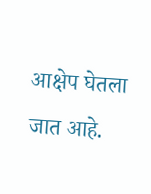आक्षेप घेतला जात आहे.